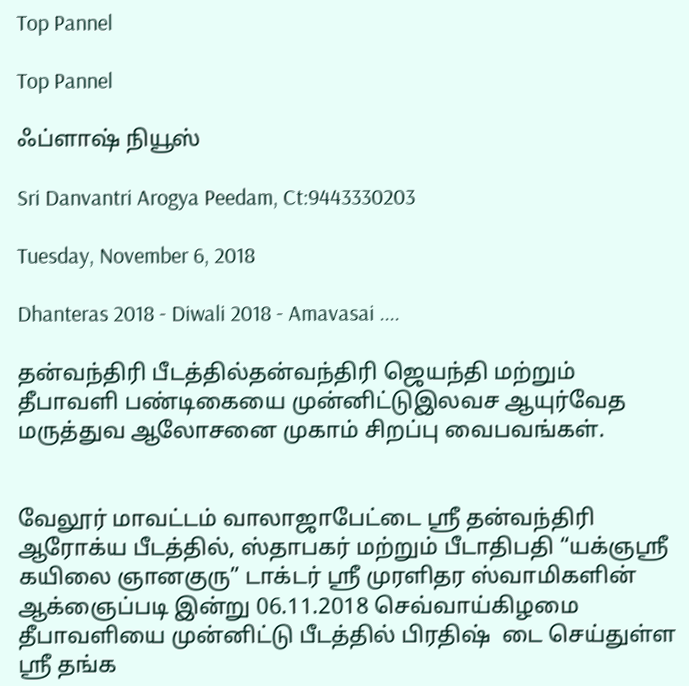Top Pannel

Top Pannel

ஃப்ளாஷ் நியூஸ்

Sri Danvantri Arogya Peedam, Ct:9443330203

Tuesday, November 6, 2018

Dhanteras 2018 - Diwali 2018 - Amavasai ....

தன்வந்திரி பீடத்தில்தன்வந்திரி ஜெயந்தி மற்றும் தீபாவளி பண்டிகையை முன்னிட்டுஇலவச ஆயுர்வேத மருத்துவ ஆலோசனை முகாம் சிறப்பு வைபவங்கள்.


வேலூர் மாவட்டம் வாலாஜாபேட்டை ஸ்ரீ தன்வந்திரி ஆரோக்ய பீடத்தில், ஸ்தாபகர் மற்றும் பீடாதிபதி “யக்ஞஸ்ரீ கயிலை ஞானகுரு” டாக்டர் ஸ்ரீ முரளிதர ஸ்வாமிகளின் ஆக்ஞைப்படி இன்று 06.11.2018 செவ்வாய்கிழமை தீபாவளியை முன்னிட்டு பீடத்தில் பிரதிஷ்  டை செய்துள்ள ஸ்ரீ தங்க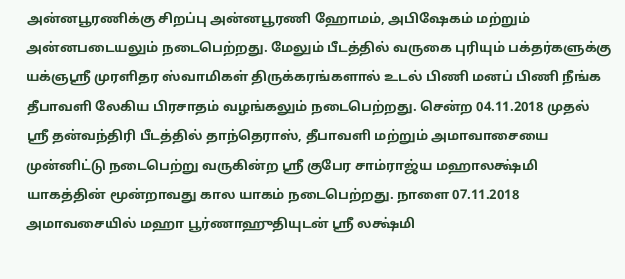அன்னபூரணிக்கு சிறப்பு அன்னபூரணி ஹோமம், அபிஷேகம் மற்றும் அன்னபடையலும் நடைபெற்றது. மேலும் பீடத்தில் வருகை புரியும் பக்தர்களுக்கு யக்ஞஸ்ரீ முரளிதர ஸ்வாமிகள் திருக்கரங்களால் உடல் பிணி மனப் பிணி நீங்க தீபாவளி லேகிய பிரசாதம் வழங்கலும் நடைபெற்றது. சென்ற 04.11.2018 முதல் ஸ்ரீ தன்வந்திரி பீடத்தில் தாந்தெராஸ், தீபாவளி மற்றும் அமாவாசையை முன்னிட்டு நடைபெற்று வருகின்ற ஸ்ரீ குபேர சாம்ராஜ்ய மஹாலக்ஷ்மி யாகத்தின் மூன்றாவது கால யாகம் நடைபெற்றது. நாளை 07.11.2018 அமாவசையில் மஹா பூர்ணாஹுதியுடன் ஸ்ரீ லக்ஷ்மி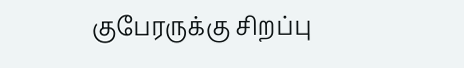குபேரருக்கு சிறப்பு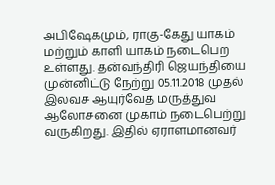அபிஷேகமும், ராகு-கேது யாகம் மற்றும் காளி யாகம் நடைபெற உள்ளது. தன்வந்திரி ஜெயந்தியை முன்னிட்டு நேற்று 05.11.2018 முதல் இலவச ஆயுர்வேத மருத்துவ ஆலோசனை முகாம் நடைபெற்று வருகிறது. இதில் ஏராளமானவர்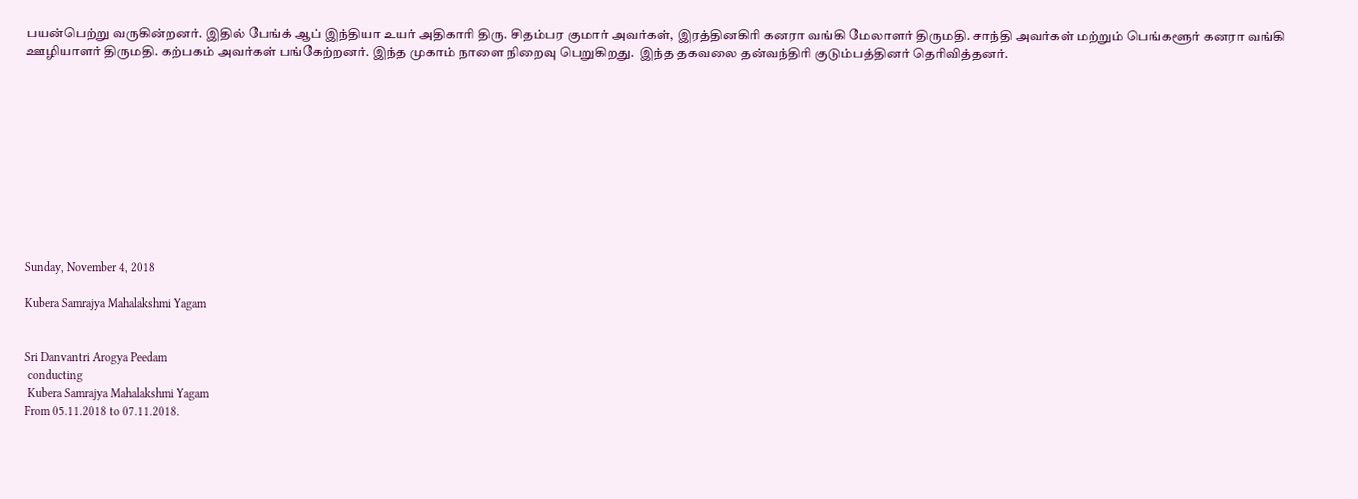பயன்பெற்று வருகின்றனர். இதில் பேங்க் ஆப் இந்தியா உயர் அதிகாரி திரு. சிதம்பர குமார் அவர்கள், இரத்தினகிரி கனரா வங்கி மேலாளர் திருமதி. சாந்தி அவர்கள் மற்றும் பெங்களூர் கனரா வங்கி ஊழியாளர் திருமதி. கற்பகம் அவர்கள் பங்கேற்றனர். இந்த முகாம் நாளை நிறைவு பெறுகிறது.  இந்த தகவலை தன்வந்திரி குடும்பத்தினர் தெரிவித்தனர்.











Sunday, November 4, 2018

Kubera Samrajya Mahalakshmi Yagam


Sri Danvantri Arogya Peedam
 conducting
 Kubera Samrajya Mahalakshmi Yagam
From 05.11.2018 to 07.11.2018.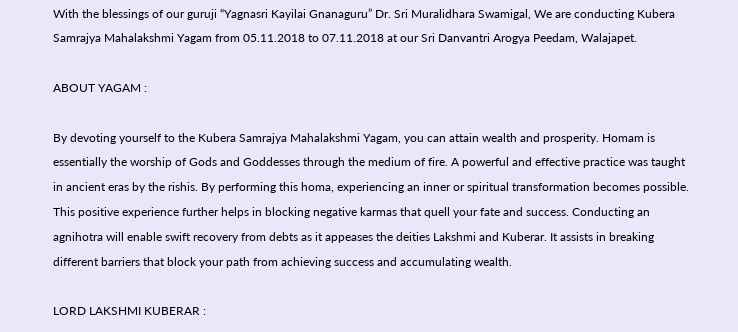With the blessings of our guruji “Yagnasri Kayilai Gnanaguru” Dr. Sri Muralidhara Swamigal, We are conducting Kubera Samrajya Mahalakshmi Yagam from 05.11.2018 to 07.11.2018 at our Sri Danvantri Arogya Peedam, Walajapet.

ABOUT YAGAM :

By devoting yourself to the Kubera Samrajya Mahalakshmi Yagam, you can attain wealth and prosperity. Homam is essentially the worship of Gods and Goddesses through the medium of fire. A powerful and effective practice was taught in ancient eras by the rishis. By performing this homa, experiencing an inner or spiritual transformation becomes possible. This positive experience further helps in blocking negative karmas that quell your fate and success. Conducting an agnihotra will enable swift recovery from debts as it appeases the deities Lakshmi and Kuberar. It assists in breaking different barriers that block your path from achieving success and accumulating wealth.

LORD LAKSHMI KUBERAR :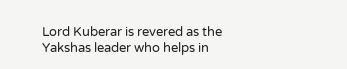Lord Kuberar is revered as the Yakshas leader who helps in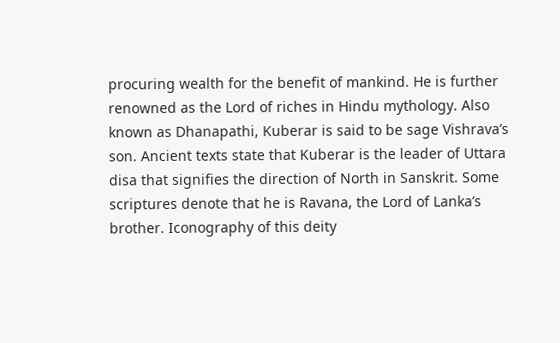procuring wealth for the benefit of mankind. He is further renowned as the Lord of riches in Hindu mythology. Also known as Dhanapathi, Kuberar is said to be sage Vishrava’s son. Ancient texts state that Kuberar is the leader of Uttara disa that signifies the direction of North in Sanskrit. Some scriptures denote that he is Ravana, the Lord of Lanka’s brother. Iconography of this deity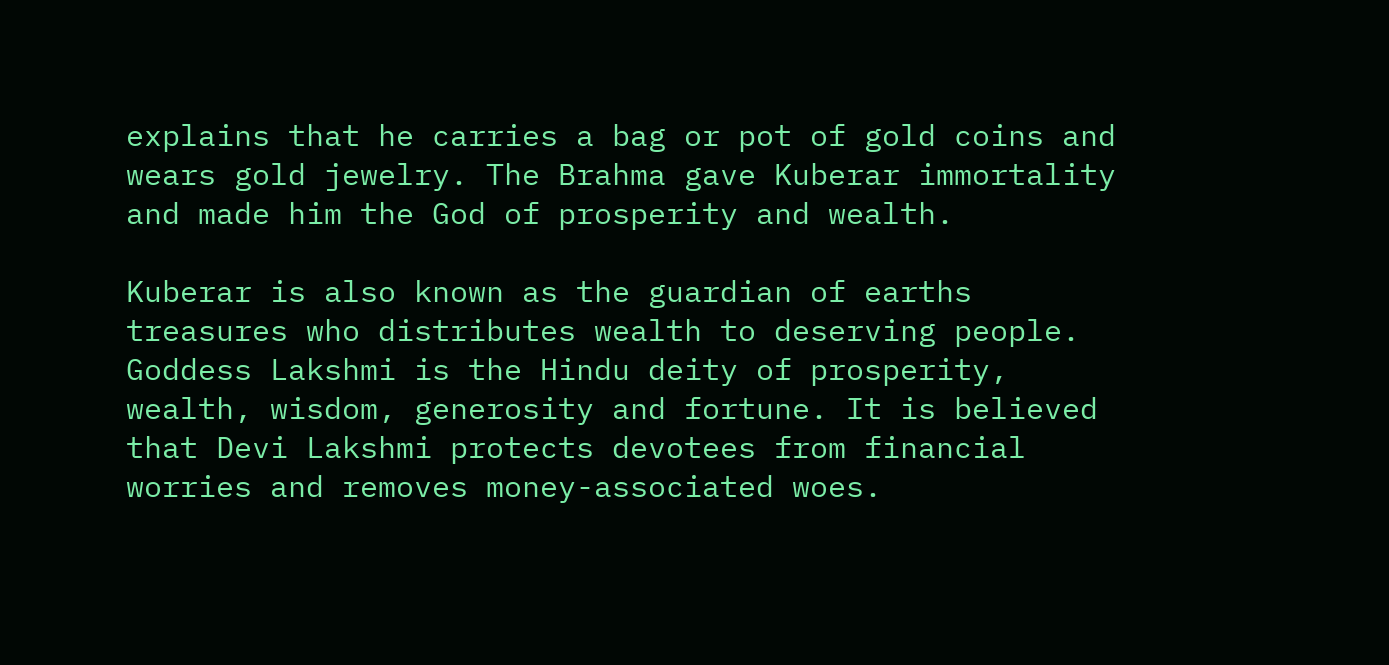explains that he carries a bag or pot of gold coins and wears gold jewelry. The Brahma gave Kuberar immortality and made him the God of prosperity and wealth.

Kuberar is also known as the guardian of earths treasures who distributes wealth to deserving people. Goddess Lakshmi is the Hindu deity of prosperity, wealth, wisdom, generosity and fortune. It is believed that Devi Lakshmi protects devotees from financial worries and removes money-associated woes.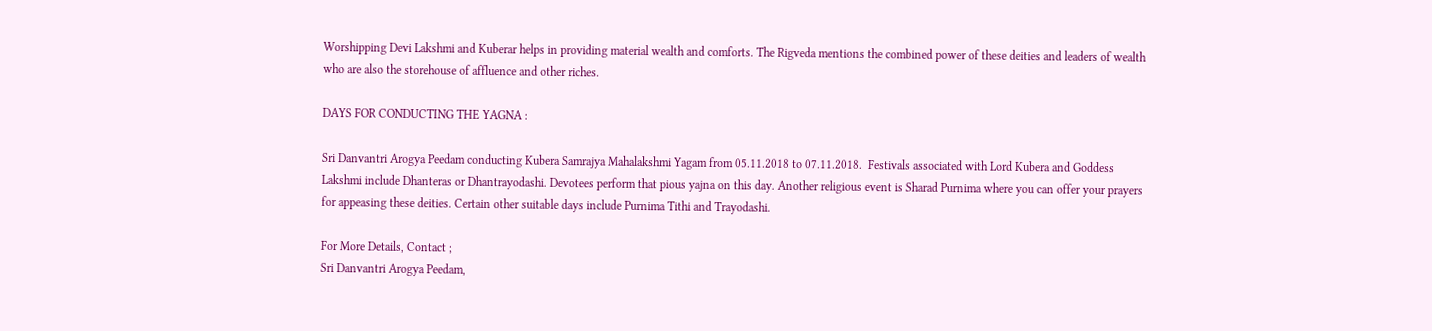Worshipping Devi Lakshmi and Kuberar helps in providing material wealth and comforts. The Rigveda mentions the combined power of these deities and leaders of wealth who are also the storehouse of affluence and other riches.

DAYS FOR CONDUCTING THE YAGNA :

Sri Danvantri Arogya Peedam conducting Kubera Samrajya Mahalakshmi Yagam from 05.11.2018 to 07.11.2018.  Festivals associated with Lord Kubera and Goddess Lakshmi include Dhanteras or Dhantrayodashi. Devotees perform that pious yajna on this day. Another religious event is Sharad Purnima where you can offer your prayers for appeasing these deities. Certain other suitable days include Purnima Tithi and Trayodashi.

For More Details, Contact ;
Sri Danvantri Arogya Peedam,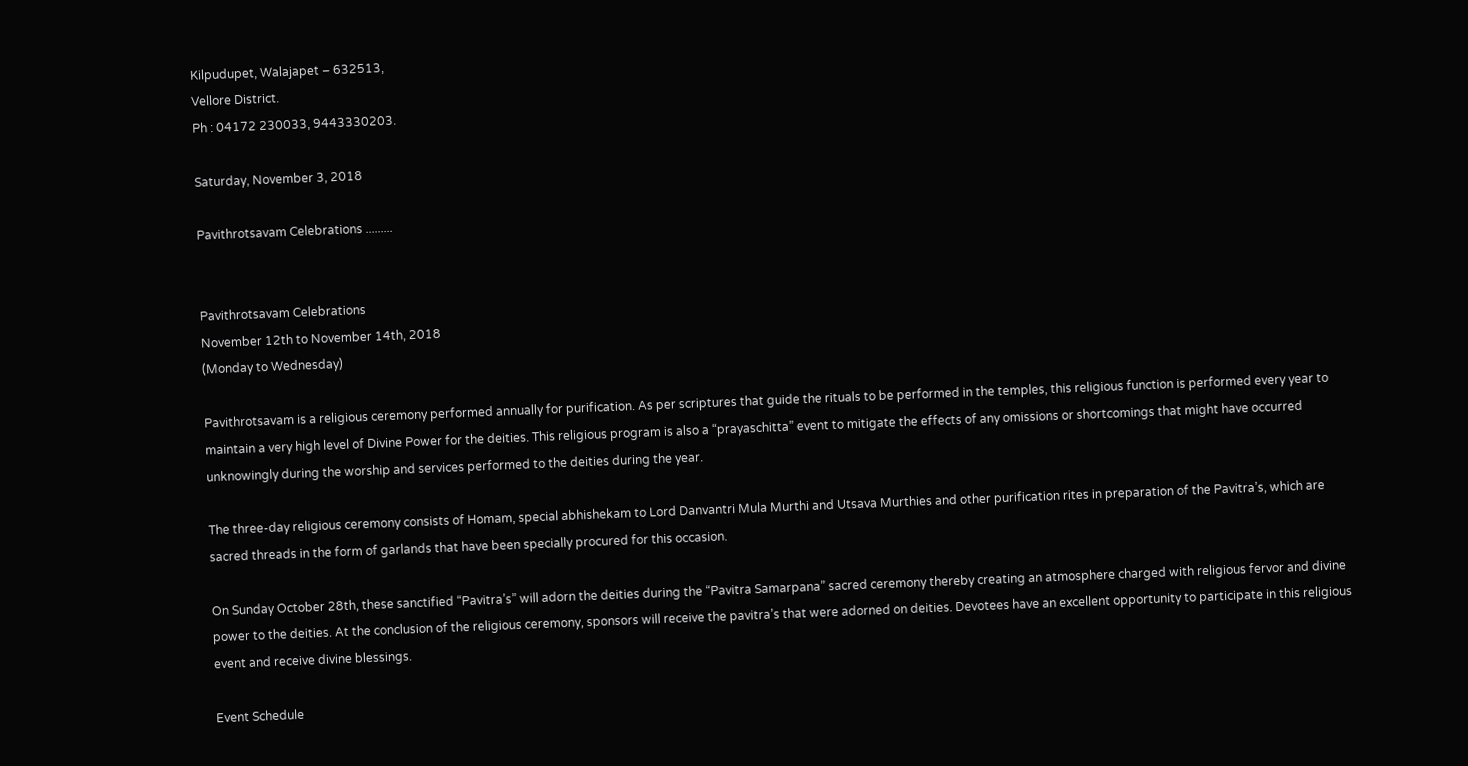Kilpudupet, Walajapet – 632513,
Vellore District.
Ph : 04172 230033, 9443330203.

Saturday, November 3, 2018

Pavithrotsavam Celebrations .........


Pavithrotsavam Celebrations
November 12th to November 14th, 2018
(Monday to Wednesday)

Pavithrotsavam is a religious ceremony performed annually for purification. As per scriptures that guide the rituals to be performed in the temples, this religious function is performed every year to maintain a very high level of Divine Power for the deities. This religious program is also a “prayaschitta” event to mitigate the effects of any omissions or shortcomings that might have occurred unknowingly during the worship and services performed to the deities during the year.

The three-day religious ceremony consists of Homam, special abhishekam to Lord Danvantri Mula Murthi and Utsava Murthies and other purification rites in preparation of the Pavitra’s, which are sacred threads in the form of garlands that have been specially procured for this occasion.

On Sunday October 28th, these sanctified “Pavitra’s” will adorn the deities during the “Pavitra Samarpana” sacred ceremony thereby creating an atmosphere charged with religious fervor and divine power to the deities. At the conclusion of the religious ceremony, sponsors will receive the pavitra’s that were adorned on deities. Devotees have an excellent opportunity to participate in this religious event and receive divine blessings.

Event Schedule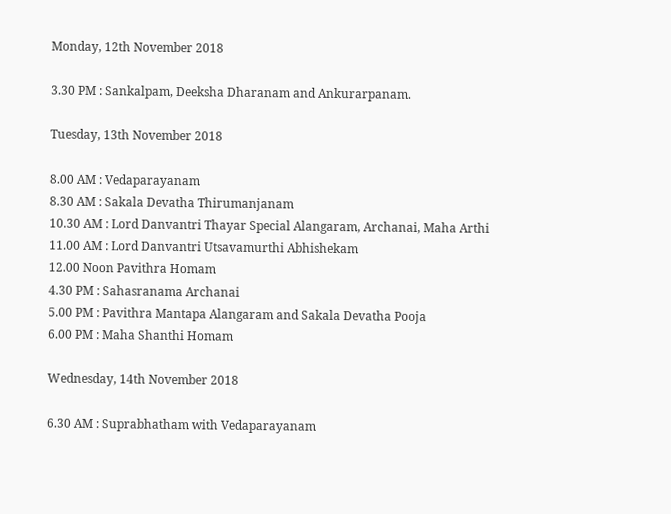Monday, 12th November 2018

3.30 PM : Sankalpam, Deeksha Dharanam and Ankurarpanam.

Tuesday, 13th November 2018

8.00 AM : Vedaparayanam
8.30 AM : Sakala Devatha Thirumanjanam
10.30 AM : Lord Danvantri Thayar Special Alangaram, Archanai, Maha Arthi
11.00 AM : Lord Danvantri Utsavamurthi Abhishekam
12.00 Noon Pavithra Homam
4.30 PM : Sahasranama Archanai
5.00 PM : Pavithra Mantapa Alangaram and Sakala Devatha Pooja
6.00 PM : Maha Shanthi Homam

Wednesday, 14th November 2018

6.30 AM : Suprabhatham with Vedaparayanam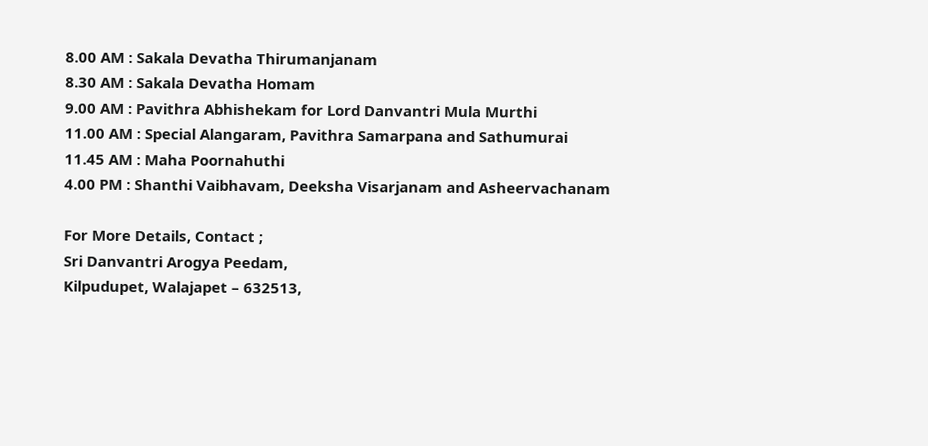8.00 AM : Sakala Devatha Thirumanjanam
8.30 AM : Sakala Devatha Homam
9.00 AM : Pavithra Abhishekam for Lord Danvantri Mula Murthi
11.00 AM : Special Alangaram, Pavithra Samarpana and Sathumurai
11.45 AM : Maha Poornahuthi
4.00 PM : Shanthi Vaibhavam, Deeksha Visarjanam and Asheervachanam

For More Details, Contact ;
Sri Danvantri Arogya Peedam,
Kilpudupet, Walajapet – 632513,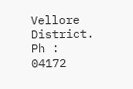Vellore District.
Ph : 04172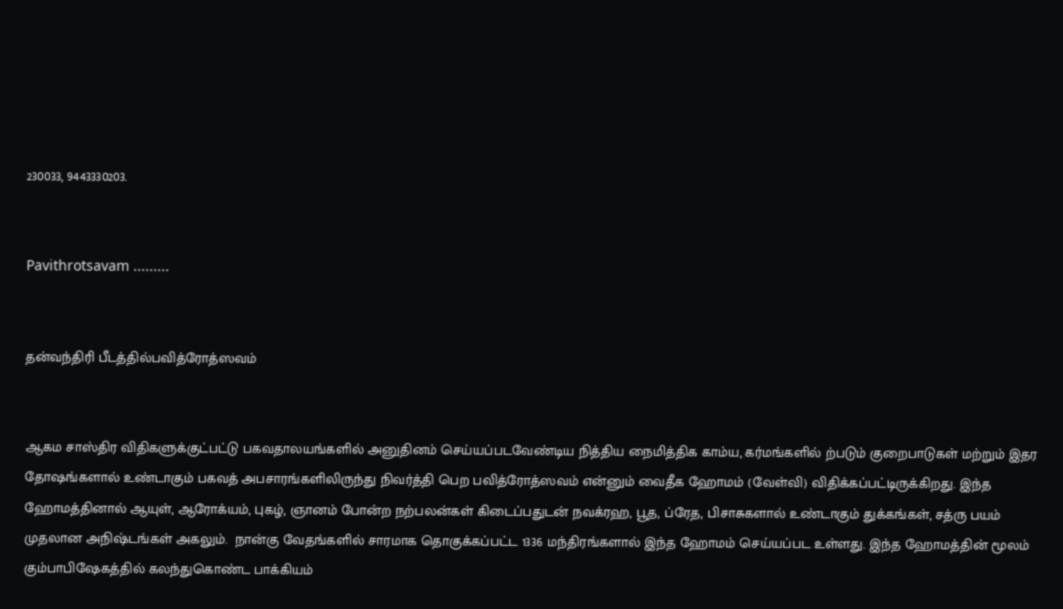230033, 9443330203.


Pavithrotsavam .........


தன்வந்திரி பீடத்தில்பவித்ரோத்ஸவம்


ஆகம சாஸ்திர விதிகளுக்குட்பட்டு பகவதாலயங்களில் அனுதினம் செய்யப்படவேண்டிய நித்திய நைமித்திக காம்ய, கர்மங்களில் ற்படும் குறைபாடுகள் மற்றும் இதர தோஷங்களால் உண்டாகும் பகவத் அபசாரங்களிலிருந்து நிவர்த்தி பெற பவித்ரோத்ஸவம் என்னும் வைதீக ஹோமம் (வேள்வி) விதிக்கப்பட்டிருக்கிறது. இந்த ஹோமத்தினால் ஆயுள், ஆரோக்யம், புகழ், ஞானம் போன்ற நற்பலன்கள் கிடைப்பதுடன் நவக்ரஹ, பூத, ப்ரேத, பிசாசுகளால் உண்டாகும் துக்கங்கள், சத்ரு பயம் முதலான அநிஷ்டங்கள் அகலும்.  நான்கு வேதங்களில் சாரமாக தொகுக்கப்பட்ட 1336 மந்திரங்களால் இந்த ஹோமம் செய்யப்பட உள்ளது. இந்த ஹோமத்தின் மூலம் கும்பாபிஷேகத்தில் கலந்துகொண்ட பாக்கியம்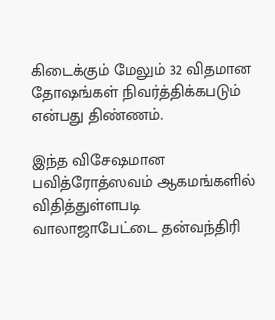கிடைக்கும் மேலும் 32 விதமான தோஷங்கள் நிவர்த்திக்கபடும் என்பது திண்ணம்.

இந்த விசேஷமான பவித்ரோத்ஸவம் ஆகமங்களில் விதித்துள்ளபடி வாலாஜாபேட்டை தன்வந்திரி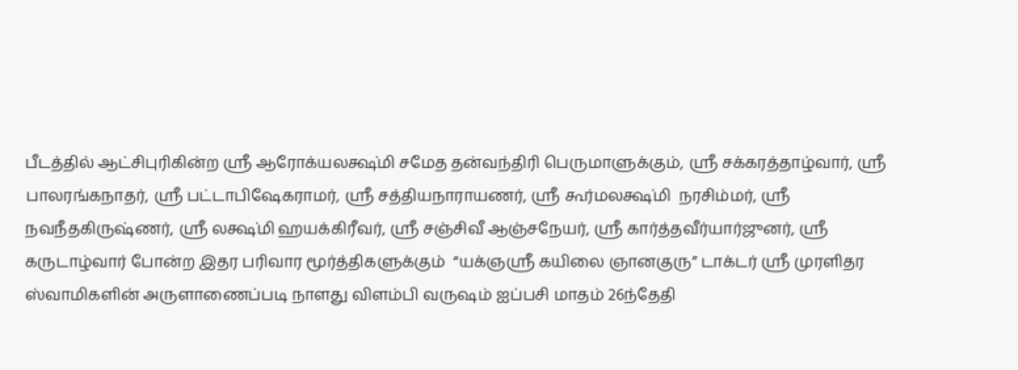பீடத்தில் ஆட்சிபுரிகின்ற ஸ்ரீ ஆரோக்யலக்ஷ்மி சமேத தன்வந்திரி பெருமாளுக்கும், ஸ்ரீ சக்கரத்தாழ்வார், ஸ்ரீ பாலரங்கநாதர், ஸ்ரீ பட்டாபிஷேகராமர், ஸ்ரீ சத்தியநாராயணர், ஸ்ரீ கூர்மலக்ஷ்மி  நரசிம்மர், ஸ்ரீ நவநீதகிருஷ்ணர், ஸ்ரீ லக்ஷ்மி ஹயக்கிரீவர், ஸ்ரீ சஞ்சிவீ ஆஞ்சநேயர், ஸ்ரீ கார்த்தவீர்யார்ஜுனர், ஸ்ரீ கருடாழ்வார் போன்ற இதர பரிவார மூர்த்திகளுக்கும்  “யக்ஞஸ்ரீ கயிலை ஞானகுரு” டாக்டர் ஸ்ரீ முரளிதர ஸ்வாமிகளின் அருளாணைப்படி நாளது விளம்பி வருஷம் ஐப்பசி மாதம் 26ந்தேதி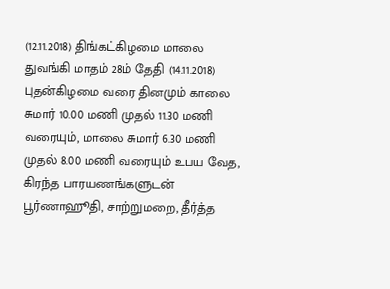(12.11.2018) திங்கட்கிழமை மாலை துவங்கி மாதம் 28ம் தேதி (14.11.2018) புதன்கிழமை வரை தினமும் காலை சுமார் 10.00 மணி முதல் 11.30 மணி வரையும், மாலை சுமார் 6.30 மணி முதல் 8.00 மணி வரையும் உபய வேத, கிரந்த பாரயணங்களுடன் பூர்ணாஹூதி, சாற்றுமறை, தீர்த்த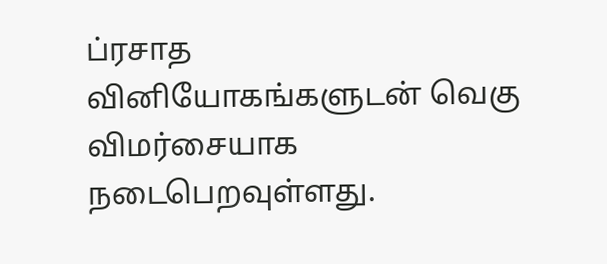ப்ரசாத வினியோகங்களுடன் வெகு விமர்சையாக நடைபெறவுள்ளது.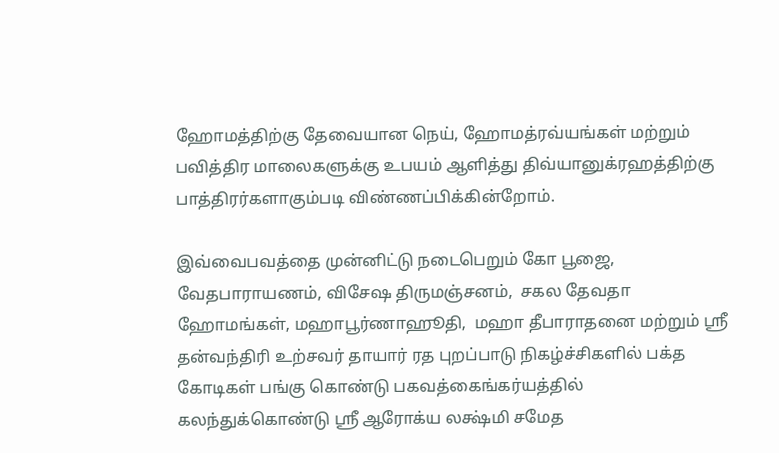ஹோமத்திற்கு தேவையான நெய், ஹோமத்ரவ்யங்கள் மற்றும் பவித்திர மாலைகளுக்கு உபயம் ஆளித்து திவ்யானுக்ரஹத்திற்கு பாத்திரர்களாகும்படி விண்ணப்பிக்கின்றோம்.

இவ்வைபவத்தை முன்னிட்டு நடைபெறும் கோ பூஜை, வேதபாராயணம், விசேஷ திருமஞ்சனம்,  சகல தேவதா ஹோமங்கள், மஹாபூர்ணாஹூதி,  மஹா தீபாராதனை மற்றும் ஸ்ரீ தன்வந்திரி உற்சவர் தாயார் ரத புறப்பாடு நிகழ்ச்சிகளில் பக்த கோடிகள் பங்கு கொண்டு பகவத்கைங்கர்யத்தில்   கலந்துக்கொண்டு ஸ்ரீ ஆரோக்ய லக்ஷ்மி சமேத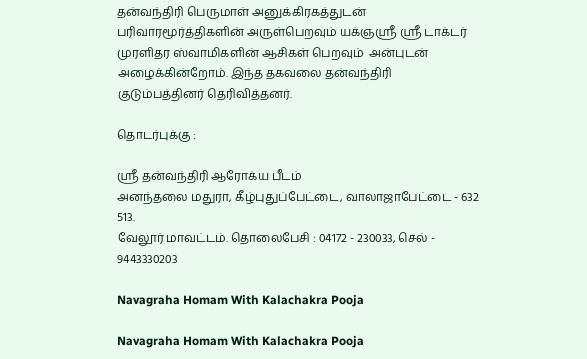தன்வந்திரி பெருமாள் அனுக்கிரகத்துடன்  பரிவாரமூர்த்திகளின் அருள்பெறவும் யக்ஞஸ்ரீ ஸ்ரீ டாக்டர் முரளிதர ஸ்வாமிகளின் ஆசிகள் பெறவும்  அன்புடன் அழைக்கின்றோம். இந்த தகவலை தன்வந்திரி குடும்பத்தினர் தெரிவித்தனர்.

தொடர்புக்கு :

ஸ்ரீ தன்வந்திரி ஆரோக்ய பீடம்
அனந்தலை மதுரா, கீழ்புதுப்பேட்டை, வாலாஜாபேட்டை - 632 513.
வேலூர் மாவட்டம். தொலைபேசி : 04172 - 230033, செல் - 9443330203

Navagraha Homam With Kalachakra Pooja

Navagraha Homam With Kalachakra Pooja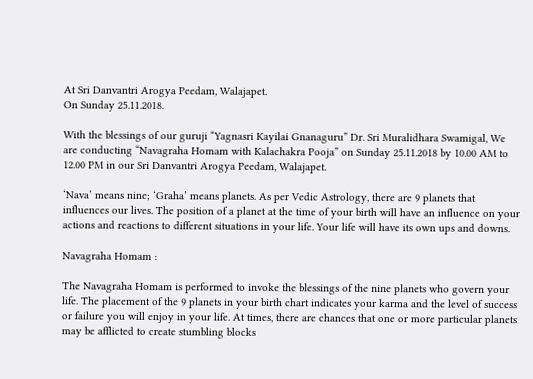At Sri Danvantri Arogya Peedam, Walajapet.
On Sunday 25.11.2018.

With the blessings of our guruji “Yagnasri Kayilai Gnanaguru” Dr. Sri Muralidhara Swamigal, We are conducting “Navagraha Homam with Kalachakra Pooja” on Sunday 25.11.2018 by 10.00 AM to 12.00 PM in our Sri Danvantri Arogya Peedam, Walajapet.

‘Nava’ means nine; ‘Graha’ means planets. As per Vedic Astrology, there are 9 planets that influences our lives. The position of a planet at the time of your birth will have an influence on your actions and reactions to different situations in your life. Your life will have its own ups and downs.

Navagraha Homam :

The Navagraha Homam is performed to invoke the blessings of the nine planets who govern your life. The placement of the 9 planets in your birth chart indicates your karma and the level of success or failure you will enjoy in your life. At times, there are chances that one or more particular planets may be afflicted to create stumbling blocks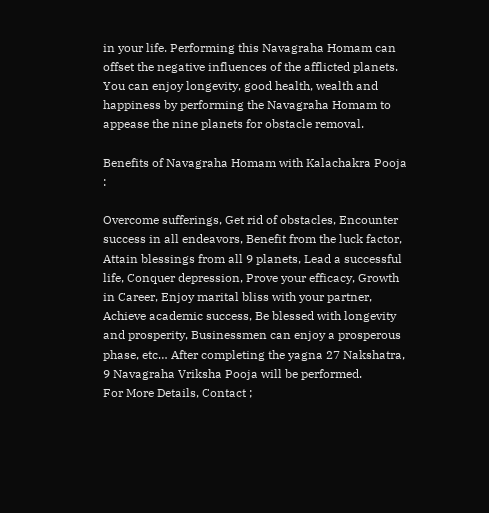in your life. Performing this Navagraha Homam can offset the negative influences of the afflicted planets. You can enjoy longevity, good health, wealth and happiness by performing the Navagraha Homam to appease the nine planets for obstacle removal.

Benefits of Navagraha Homam with Kalachakra Pooja :

Overcome sufferings, Get rid of obstacles, Encounter success in all endeavors, Benefit from the luck factor, Attain blessings from all 9 planets, Lead a successful life, Conquer depression, Prove your efficacy, Growth in Career, Enjoy marital bliss with your partner, Achieve academic success, Be blessed with longevity and prosperity, Businessmen can enjoy a prosperous phase, etc… After completing the yagna 27 Nakshatra, 9 Navagraha Vriksha Pooja will be performed.
For More Details, Contact ;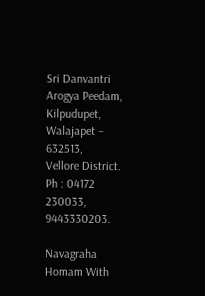Sri Danvantri Arogya Peedam,
Kilpudupet, Walajapet – 632513,
Vellore District.
Ph : 04172 230033, 9443330203.

Navagraha Homam With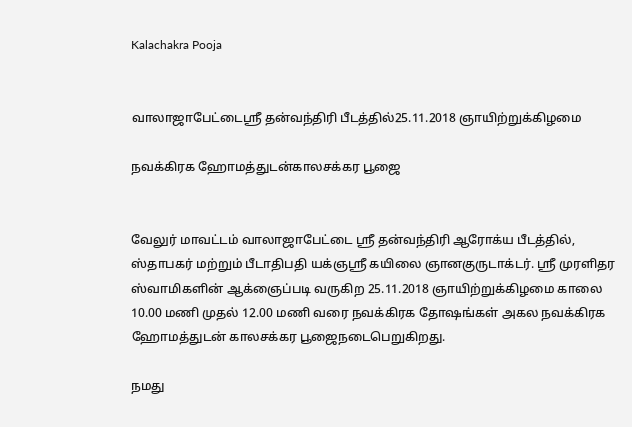Kalachakra Pooja


வாலாஜாபேட்டைஸ்ரீ தன்வந்திரி பீடத்தில்25.11.2018 ஞாயிற்றுக்கிழமை

நவக்கிரக ஹோமத்துடன்காலசக்கர பூஜை


வேலுர் மாவட்டம் வாலாஜாபேட்டை ஸ்ரீ தன்வந்திரி ஆரோக்ய பீடத்தில், ஸ்தாபகர் மற்றும் பீடாதிபதி யக்ஞஸ்ரீ கயிலை ஞானகுருடாக்டர். ஸ்ரீ முரளிதர ஸ்வாமிகளின் ஆக்ஞைப்படி வருகிற 25.11.2018 ஞாயிற்றுக்கிழமை காலை 10.00 மணி முதல் 12.00 மணி வரை நவக்கிரக தோஷங்கள் அகல நவக்கிரக ஹோமத்துடன் காலசக்கர பூஜைநடைபெறுகிறது.

நமது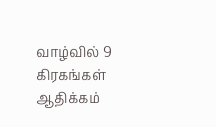வாழ்வில் 9 கிரகங்கள் ஆதிக்கம்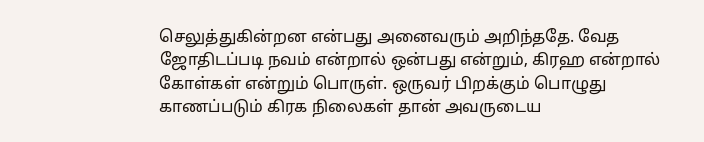செலுத்துகின்றன என்பது அனைவரும் அறிந்ததே. வேத ஜோதிடப்படி நவம் என்றால் ஒன்பது என்றும், கிரஹ என்றால் கோள்கள் என்றும் பொருள். ஒருவர் பிறக்கும் பொழுது காணப்படும் கிரக நிலைகள் தான் அவருடைய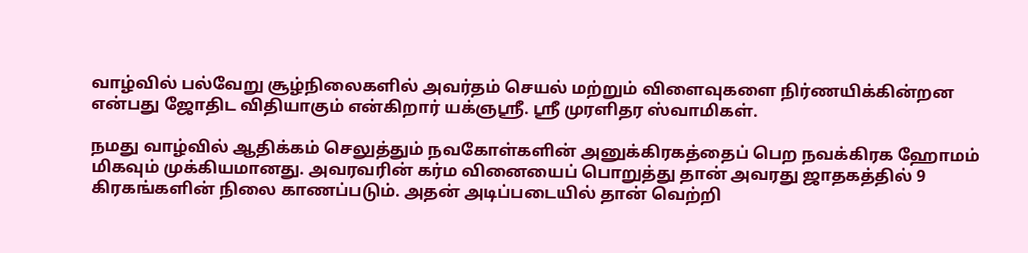வாழ்வில் பல்வேறு சூழ்நிலைகளில் அவர்தம் செயல் மற்றும் விளைவுகளை நிர்ணயிக்கின்றன என்பது ஜோதிட விதியாகும் என்கிறார் யக்ஞஸ்ரீ. ஸ்ரீ முரளிதர ஸ்வாமிகள்.

நமது வாழ்வில் ஆதிக்கம் செலுத்தும் நவகோள்களின் அனுக்கிரகத்தைப் பெற நவக்கிரக ஹோமம் மிகவும் முக்கியமானது. அவரவரின் கர்ம வினையைப் பொறுத்து தான் அவரது ஜாதகத்தில் 9 கிரகங்களின் நிலை காணப்படும். அதன் அடிப்படையில் தான் வெற்றி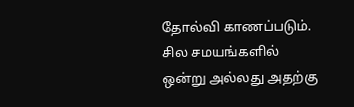தோல்வி காணப்படும். சில சமயங்களில் ஒன்று அல்லது அதற்கு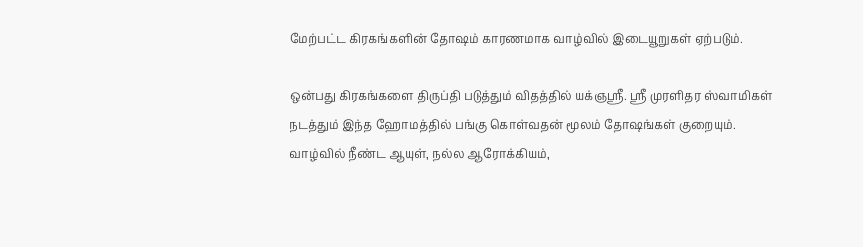மேற்பட்ட கிரகங்களின் தோஷம் காரணமாக வாழ்வில் இடையூறுகள் ஏற்படும்.

ஒன்பது கிரகங்களை திருப்தி படுத்தும் விதத்தில் யக்ஞஸ்ரீ. ஸ்ரீ முரளிதர ஸ்வாமிகள் நடத்தும் இந்த ஹோமத்தில் பங்கு கொள்வதன் மூலம் தோஷங்கள் குறையும். வாழ்வில் நீண்ட ஆயுள், நல்ல ஆரோக்கியம்,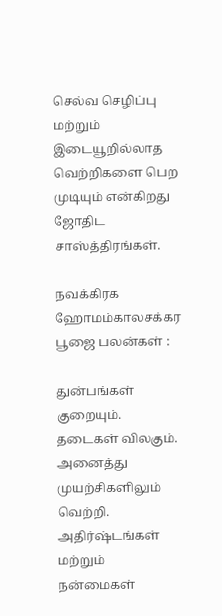செல்வ செழிப்பு மற்றும் இடையூறில்லாத வெற்றிகளை பெற முடியும் என்கிறது ஜோதிட சாஸ்த்திரங்கள்.

நவக்கிரக ஹோமம்காலசக்கர பூஜை பலன்கள் :

துன்பங்கள் குறையும். தடைகள் விலகும். அனைத்து முயற்சிகளிலும் வெற்றி. அதிர்ஷ்டங்கள் மற்றும் நன்மைகள்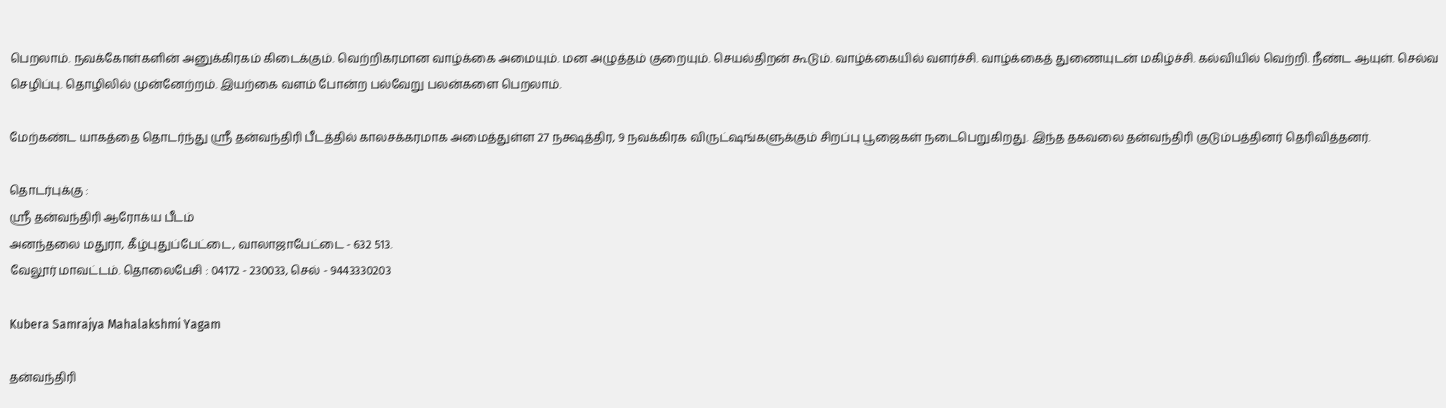பெறலாம். நவக்கோள்களின் அனுக்கிரகம் கிடைக்கும். வெற்றிகரமான வாழ்க்கை அமையும். மன அழுத்தம் குறையும். செயல்திறன் கூடும். வாழ்க்கையில் வளர்ச்சி. வாழ்க்கைத் துணையுடன் மகிழ்ச்சி. கல்வியில் வெற்றி. நீண்ட ஆயுள். செல்வ செழிப்பு. தொழிலில் முன்னேற்றம். இயற்கை வளம் போன்ற பல்வேறு பலன்களை பெறலாம்.

மேற்கண்ட யாகத்தை தொடர்ந்து ஸ்ரீ தன்வந்திரி பீடத்தில் காலசக்கரமாக அமைத்துள்ள 27 நக்ஷத்திர, 9 நவக்கிரக விருட்ஷங்களுக்கும் சிறப்பு பூஜைகள் நடைபெறுகிறது. இந்த தகவலை தன்வந்திரி குடும்பத்தினர் தெரிவித்தனர்.

தொடர்புக்கு :
ஸ்ரீ தன்வந்திரி ஆரோக்ய பீடம்
அனந்தலை மதுரா, கீழ்புதுப்பேட்டை, வாலாஜாபேட்டை - 632 513.
வேலூர் மாவட்டம். தொலைபேசி : 04172 - 230033, செல் - 9443330203

Kubera Samrajya Mahalakshmi Yagam

தன்வந்திரி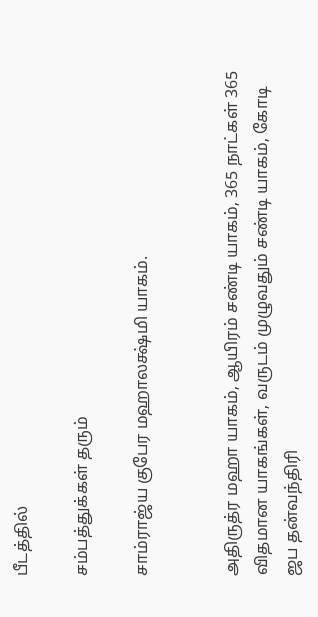பீடத்தில்

சம்பத்துக்கள் தரும்

சாம்ராஜ்ய குபேர மஹாலக்ஷ்மி யாகம்.


அதிருத்ர மஹா யாகம், ஆயிரம் சண்டி யாகம், 365 நாட்கள் 365 விதமான யாகங்கள், வருடம் முழுவதும் சண்டி யாகம், கோடி ஜப தன்வந்திரி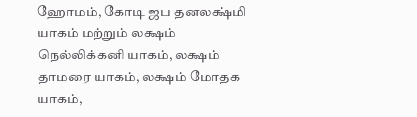ஹோமம், கோடி ஜப தனலக்ஷ்மி யாகம் மற்றும் லக்ஷம் நெல்லிக்கனி யாகம், லக்ஷம் தாமரை யாகம், லக்ஷம் மோதக யாகம்,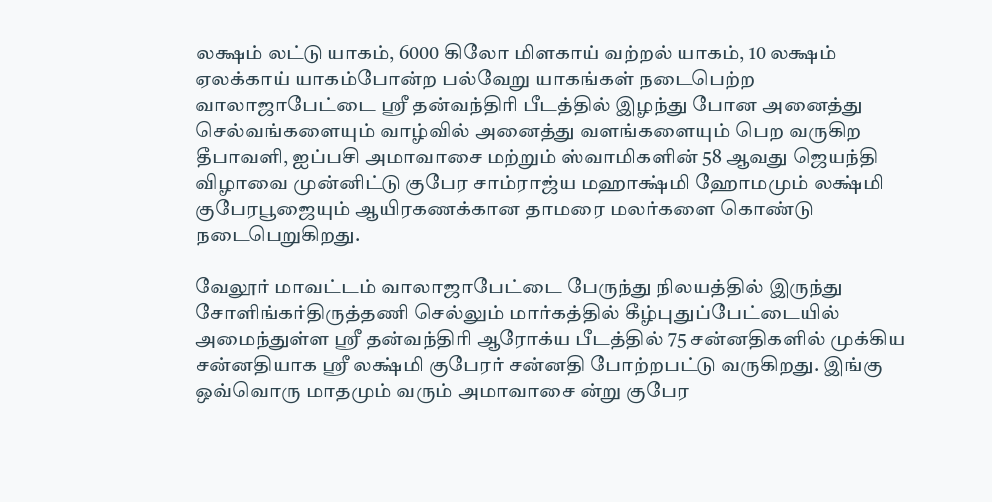லக்ஷம் லட்டு யாகம், 6000 கிலோ மிளகாய் வற்றல் யாகம், 10 லக்ஷம் ஏலக்காய் யாகம்போன்ற பல்வேறு யாகங்கள் நடைபெற்ற வாலாஜாபேட்டை ஸ்ரீ தன்வந்திரி பீடத்தில் இழந்து போன அனைத்து செல்வங்களையும் வாழ்வில் அனைத்து வளங்களையும் பெற வருகிற தீபாவளி, ஐப்பசி அமாவாசை மற்றும் ஸ்வாமிகளின் 58 ஆவது ஜெயந்தி விழாவை முன்னிட்டு குபேர சாம்ராஜ்ய மஹாக்ஷ்மி ஹோமமும் லக்ஷ்மி குபேரபூஜையும் ஆயிரகணக்கான தாமரை மலர்களை கொண்டு நடைபெறுகிறது.

வேலூர் மாவட்டம் வாலாஜாபேட்டை பேருந்து நிலயத்தில் இருந்து சோளிங்கர்திருத்தணி செல்லும் மார்கத்தில் கீழ்புதுப்பேட்டையில் அமைந்துள்ள ஸ்ரீ தன்வந்திரி ஆரோக்ய பீடத்தில் 75 சன்னதிகளில் முக்கிய சன்னதியாக ஸ்ரீ லக்ஷ்மி குபேரர் சன்னதி போற்றபட்டு வருகிறது. இங்கு ஒவ்வொரு மாதமும் வரும் அமாவாசை ன்று குபேர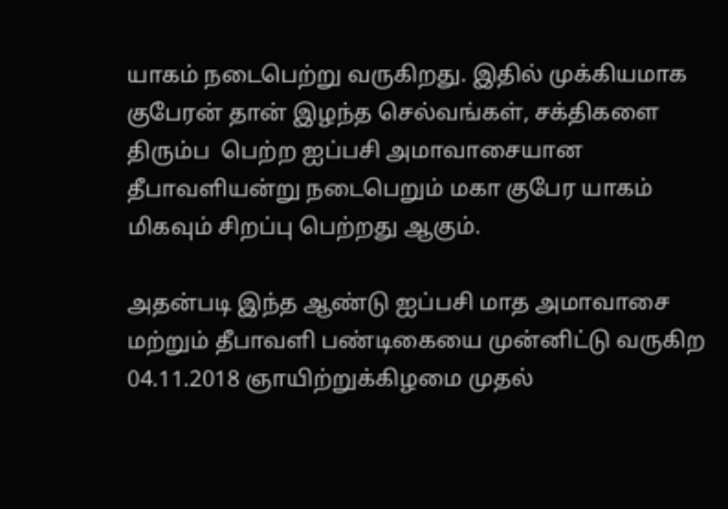யாகம் நடைபெற்று வருகிறது. இதில் முக்கியமாக குபேரன் தான் இழந்த செல்வங்கள், சக்திகளை திரும்ப  பெற்ற ஐப்பசி அமாவாசையான தீபாவளியன்று நடைபெறும் மகா குபேர யாகம் மிகவும் சிறப்பு பெற்றது ஆகும்.

அதன்படி இந்த ஆண்டு ஐப்பசி மாத அமாவாசை மற்றும் தீபாவளி பண்டிகையை முன்னிட்டு வருகிற 04.11.2018 ஞாயிற்றுக்கிழமை முதல்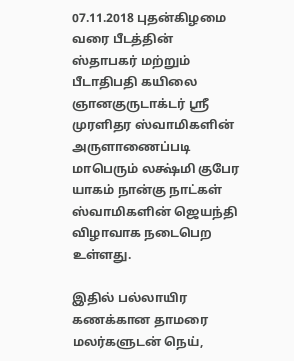07.11.2018 புதன்கிழமை வரை பீடத்தின் ஸ்தாபகர் மற்றும் பீடாதிபதி கயிலை ஞானகுருடாக்டர் ஸ்ரீ முரளிதர ஸ்வாமிகளின் அருளாணைப்படி மாபெரும் லக்ஷ்மி குபேர யாகம் நான்கு நாட்கள் ஸ்வாமிகளின் ஜெயந்தி விழாவாக நடைபெற உள்ளது.

இதில் பல்லாயிர கணக்கான தாமரை மலர்களுடன் நெய்,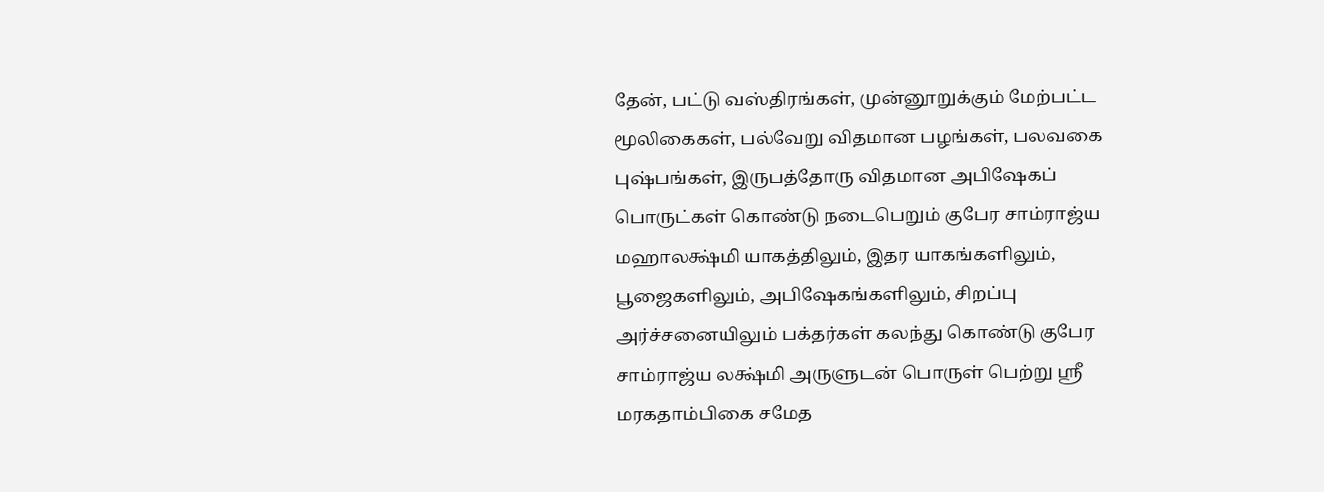தேன், பட்டு வஸ்திரங்கள், முன்னூறுக்கும் மேற்பட்ட மூலிகைகள், பல்வேறு விதமான பழங்கள், பலவகை புஷ்பங்கள், இருபத்தோரு விதமான அபிஷேகப் பொருட்கள் கொண்டு நடைபெறும் குபேர சாம்ராஜ்ய மஹாலக்ஷ்மி யாகத்திலும், இதர யாகங்களிலும், பூஜைகளிலும், அபிஷேகங்களிலும், சிறப்பு அர்ச்சனையிலும் பக்தர்கள் கலந்து கொண்டு குபேர சாம்ராஜ்ய லக்ஷ்மி அருளுடன் பொருள் பெற்று ஸ்ரீ மரகதாம்பிகை சமேத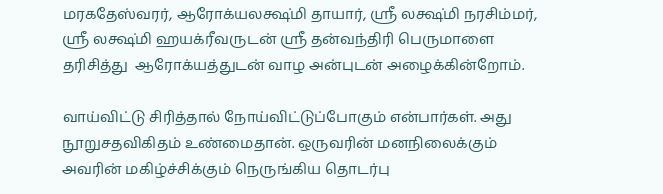மரகதேஸ்வரர், ஆரோக்யலக்ஷ்மி தாயார், ஸ்ரீ லக்ஷ்மி நரசிம்மர், ஸ்ரீ லக்ஷ்மி ஹயக்ரீவருடன் ஸ்ரீ தன்வந்திரி பெருமாளை தரிசித்து  ஆரோக்யத்துடன் வாழ அன்புடன் அழைக்கின்றோம்.

வாய்விட்டு சிரித்தால் நோய்விட்டுப்போகும் என்பார்கள். அது நூறுசதவிகிதம் உண்மைதான். ஒருவரின் மனநிலைக்கும் அவரின் மகிழ்ச்சிக்கும் நெருங்கிய தொடர்பு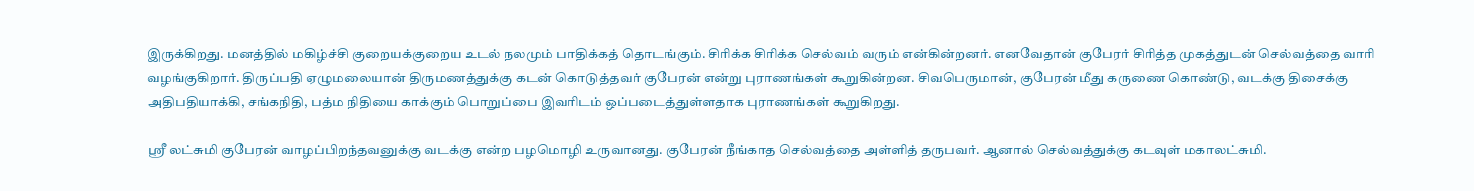இருக்கிறது. மனத்தில் மகிழ்ச்சி குறையக்குறைய உடல் நலமும் பாதிக்கத் தொடங்கும். சிரிக்க சிரிக்க செல்வம் வரும் என்கின்றனர். எனவேதான் குபேரர் சிரித்த முகத்துடன் செல்வத்தை வாரி வழங்குகிறார். திருப்பதி ஏழுமலையான் திருமணத்துக்கு கடன் கொடுத்தவர் குபேரன் என்று புராணங்கள் கூறுகின்றன. சிவபெருமான், குபேரன் மீது கருணை கொண்டு, வடக்கு திசைக்கு அதிபதியாக்கி, சங்கநிதி, பத்ம நிதியை காக்கும் பொறுப்பை இவரிடம் ஒப்படைத்துள்ளதாக புராணங்கள் கூறுகிறது.

ஸ்ரீ லட்சுமி குபேரன் வாழப்பிறந்தவனுக்கு வடக்கு என்ற பழமொழி உருவானது. குபேரன் நீங்காத செல்வத்தை அள்ளித் தருபவர். ஆனால் செல்வத்துக்கு கடவுள் மகாலட்சுமி.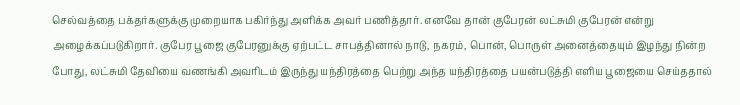செல்வத்தை பக்தர்களுக்கு முறையாக பகிர்ந்து அளிக்க அவர் பணித்தார். எனவே தான் குபேரன் லட்சுமி குபேரன் என்று அழைக்கப்படுகிறார். குபேர பூஜை குபேரனுக்கு ஏற்பட்ட சாபத்தினால் நாடு, நகரம், பொன், பொருள் அனைத்தையும் இழந்து நின்ற போது, லட்சுமி தேவியை வணங்கி அவரிடம் இருந்து யந்திரத்தை பெற்று அந்த யந்திரத்தை பயன்படுத்தி எளிய பூஜையை செய்ததால்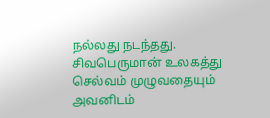நல்லது நடந்தது. சிவபெருமான் உலகத்து செல்வம் முழுவதையும் அவனிடம்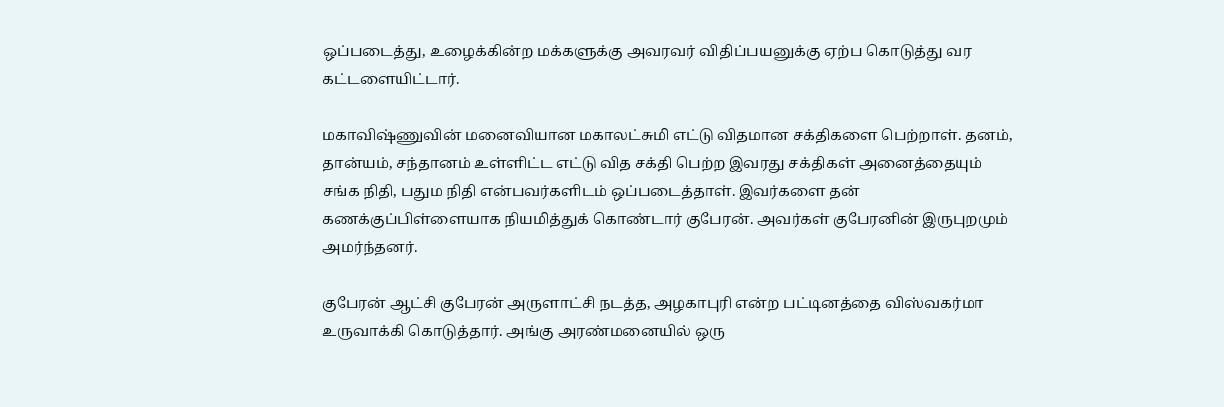ஒப்படைத்து, உழைக்கின்ற மக்களுக்கு அவரவர் விதிப்பயனுக்கு ஏற்ப கொடுத்து வர கட்டளையிட்டார்.

மகாவிஷ்ணுவின் மனைவியான மகாலட்சுமி எட்டு விதமான சக்திகளை பெற்றாள். தனம், தான்யம், சந்தானம் உள்ளிட்ட எட்டு வித சக்தி பெற்ற இவரது சக்திகள் அனைத்தையும் சங்க நிதி, பதும நிதி என்பவர்களிடம் ஒப்படைத்தாள். இவர்களை தன் கணக்குப்பிள்ளையாக நியமித்துக் கொண்டார் குபேரன். அவர்கள் குபேரனின் இருபுறமும் அமர்ந்தனர்.

குபேரன் ஆட்சி குபேரன் அருளாட்சி நடத்த, அழகாபுரி என்ற பட்டினத்தை விஸ்வகர்மா உருவாக்கி கொடுத்தார். அங்கு அரண்மனையில் ஒரு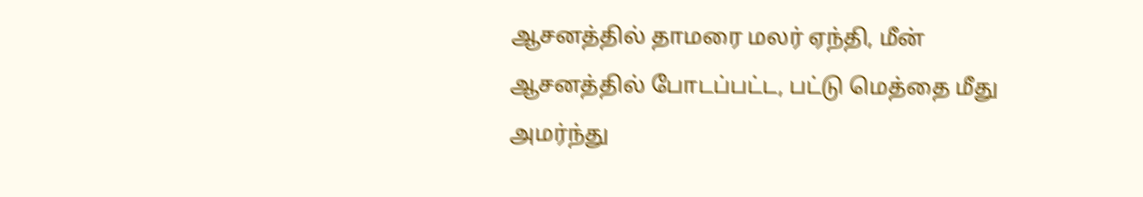ஆசனத்தில் தாமரை மலர் ஏந்தி, மீன் ஆசனத்தில் போடப்பட்ட, பட்டு மெத்தை மீது அமர்ந்து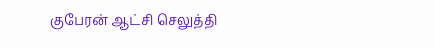குபேரன் ஆட்சி செலுத்தி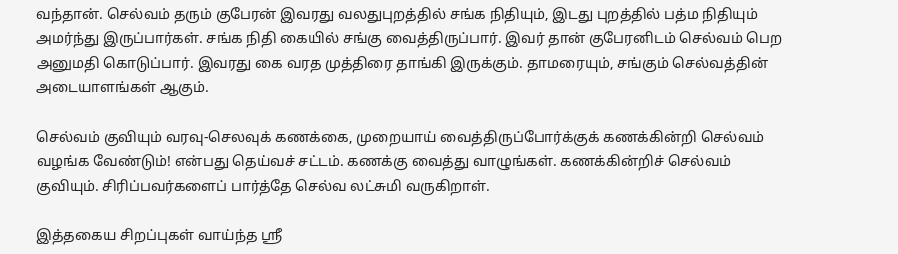வந்தான். செல்வம் தரும் குபேரன் இவரது வலதுபுறத்தில் சங்க நிதியும், இடது புறத்தில் பத்ம நிதியும் அமர்ந்து இருப்பார்கள். சங்க நிதி கையில் சங்கு வைத்திருப்பார். இவர் தான் குபேரனிடம் செல்வம் பெற அனுமதி கொடுப்பார். இவரது கை வரத முத்திரை தாங்கி இருக்கும். தாமரையும், சங்கும் செல்வத்தின் அடையாளங்கள் ஆகும்.

செல்வம் குவியும் வரவு-செலவுக் கணக்கை, முறையாய் வைத்திருப்போர்க்குக் கணக்கின்றி செல்வம் வழங்க வேண்டும்! என்பது தெய்வச் சட்டம். கணக்கு வைத்து வாழுங்கள். கணக்கின்றிச் செல்வம் குவியும். சிரிப்பவர்களைப் பார்த்தே செல்வ லட்சுமி வருகிறாள்.

இத்தகைய சிறப்புகள் வாய்ந்த ஸ்ரீ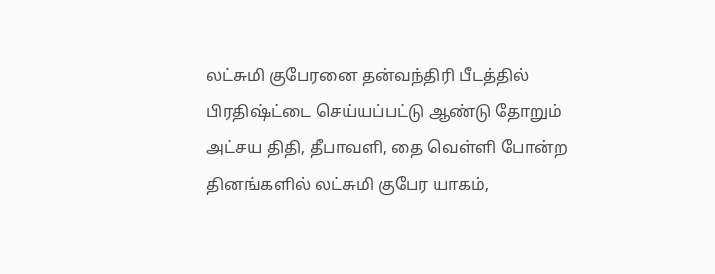லட்சுமி குபேரனை தன்வந்திரி பீடத்தில் பிரதிஷ்ட்டை செய்யப்பட்டு ஆண்டு தோறும் அட்சய திதி, தீபாவளி, தை வெள்ளி போன்ற தினங்களில் லட்சுமி குபேர யாகம்,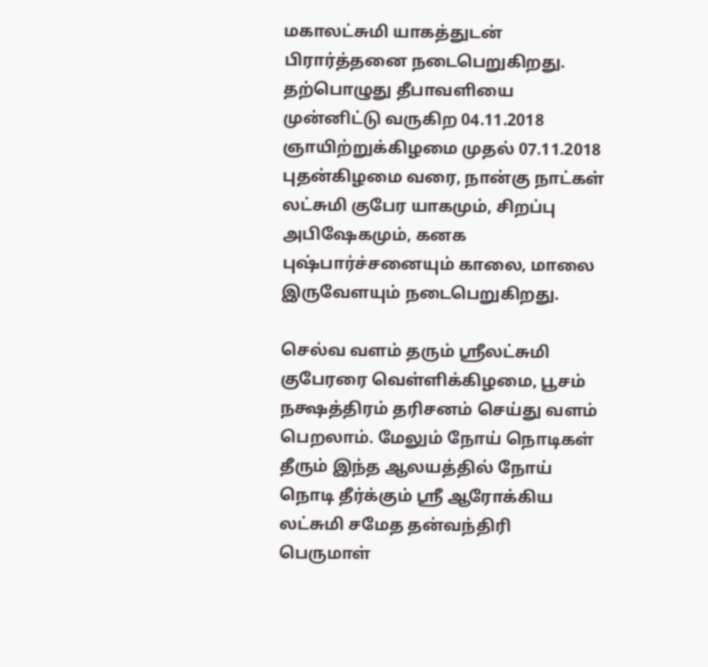மகாலட்சுமி யாகத்துடன் பிரார்த்தனை நடைபெறுகிறது. தற்பொழுது தீபாவளியை முன்னிட்டு வருகிற 04.11.2018 ஞாயிற்றுக்கிழமை முதல் 07.11.2018 புதன்கிழமை வரை, நான்கு நாட்கள் லட்சுமி குபேர யாகமும், சிறப்பு அபிஷேகமும், கனக புஷ்பார்ச்சனையும் காலை, மாலை இருவேளயும் நடைபெறுகிறது.

செல்வ வளம் தரும் ஸ்ரீலட்சுமி குபேரரை வெள்ளிக்கிழமை, பூசம் நக்ஷத்திரம் தரிசனம் செய்து வளம் பெறலாம். மேலும் நோய் நொடிகள் தீரும் இந்த ஆலயத்தில் நோய் நொடி தீர்க்கும் ஸ்ரீ ஆரோக்கிய லட்சுமி சமேத தன்வந்திரி பெருமாள்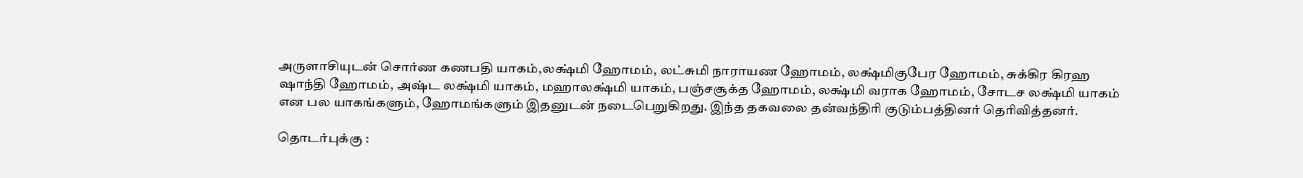அருளாசியுடன் சொர்ண கணபதி யாகம்,லக்ஷ்மி ஹோமம், லட்சுமி நாராயண ஹோமம், லக்ஷ்மிகுபேர ஹோமம், சுக்கிர கிரஹ ஷாந்தி ஹோமம், அஷ்ட லக்ஷ்மி யாகம், மஹாலக்ஷ்மி யாகம், பஞ்சசூக்த ஹோமம், லக்ஷ்மி வராக ஹோமம், சோடச லக்ஷ்மி யாகம் என பல யாகங்களும், ஹோமங்களும் இதனுடன் நடைபெறுகிறது. இந்த தகவலை தன்வந்திரி குடும்பத்தினர் தெரிவித்தனர்.

தொடர்புக்கு :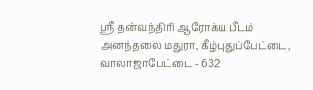ஸ்ரீ தன்வந்திரி ஆரோக்ய பீடம்
அனந்தலை மதுரா, கீழ்புதுப்பேட்டை, வாலாஜாபேட்டை - 632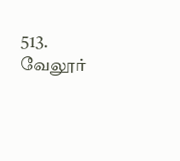513.
வேலூர்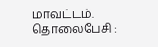மாவட்டம். தொலைபேசி :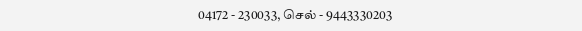04172 - 230033, செல் - 9443330203